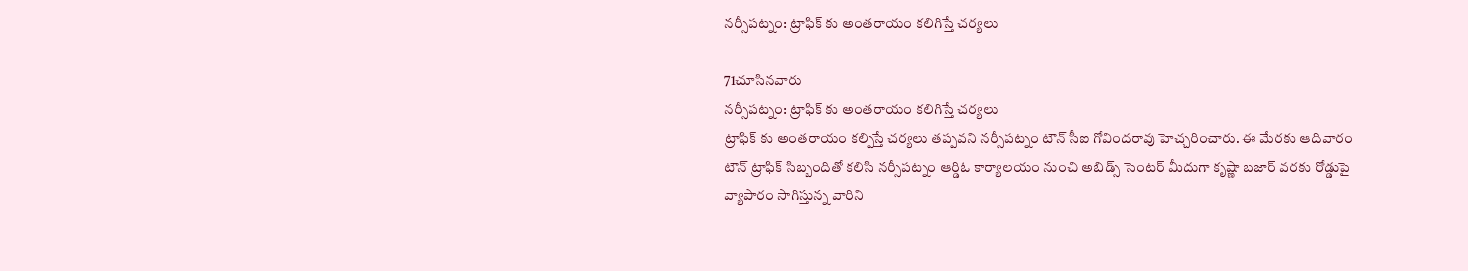నర్సీపట్నం: ట్రాఫిక్ కు అంతరాయం కలిగిస్తే చర్యలు

71చూసినవారు
నర్సీపట్నం: ట్రాఫిక్ కు అంతరాయం కలిగిస్తే చర్యలు
ట్రాఫిక్ కు అంతరాయం కల్పిస్తే చర్యలు తప్పవని నర్సీపట్నం టౌన్ సీఐ గోవిందరావు హెచ్చరించారు. ఈ మేరకు ఆదివారం టౌన్ ట్రాఫిక్ సిబ్బందితో కలిసి నర్సీపట్నం ఆర్డిఓ కార్యాలయం నుంచి అబిడ్స్ సెంటర్ మీదుగా కృష్ణా బజార్ వరకు రోడ్డుపై వ్యాపారం సాగిస్తున్న వారిని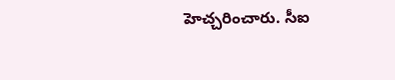హెచ్చరించారు. సీఐ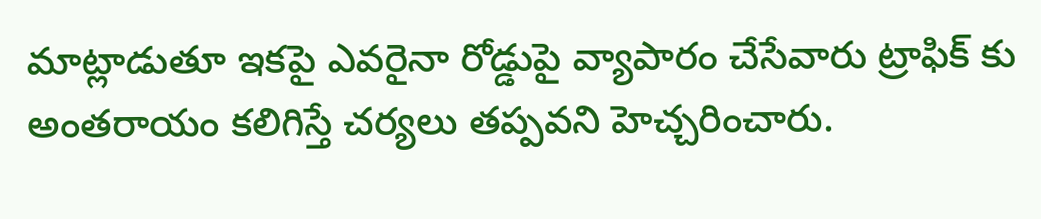మాట్లాడుతూ ఇకపై ఎవరైనా రోడ్డుపై వ్యాపారం చేసేవారు ట్రాఫిక్ కు అంతరాయం కలిగిస్తే చర్యలు తప్పవని హెచ్చరించారు.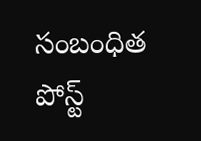సంబంధిత పోస్ట్